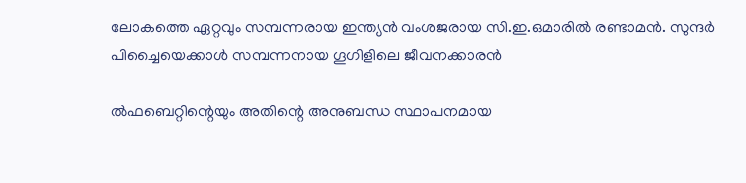ലോകത്തെ ഏറ്റവും സമ്പന്നരായ ഇന്ത്യന്‍ വംശജരായ സി.ഇ.ഒമാരില്‍ രണ്ടാമൻ. സുന്ദർ പിച്ചൈയെക്കാൾ സമ്പന്നനായ ഗൂഗിളിലെ ജീവനക്കാരൻ

ൽഫബെറ്റിന്റെയും അതിന്റെ അനുബന്ധ സ്ഥാപനമായ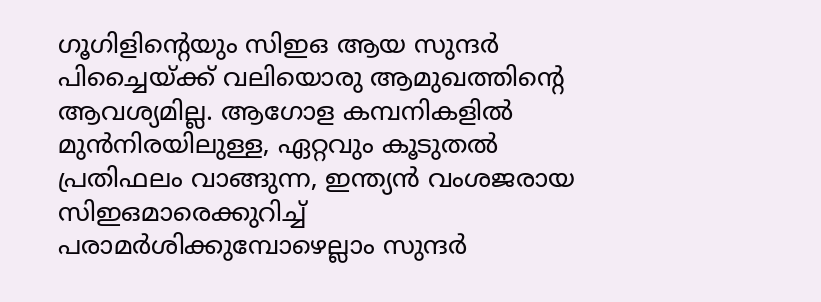ഗൂഗിളിന്റെയും സിഇഒ ആയ സുന്ദർ പിച്ചൈയ്ക്ക് വലിയൊരു ആമുഖത്തിന്റെ ആവശ്യമില്ല. ആഗോള കമ്പനികളിൽ മുൻനിരയിലുള്ള, ഏറ്റവും കൂടുതൽ പ്രതിഫലം വാങ്ങുന്ന, ഇന്ത്യൻ വംശജരായ സിഇഒമാരെക്കുറിച്ച് പരാമർശിക്കുമ്പോഴെല്ലാം സുന്ദർ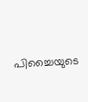പിച്ചൈയുടെ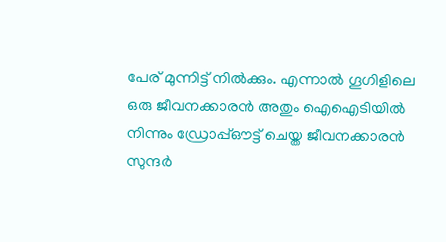പേര് മുന്നിട്ട് നിൽക്കും. എന്നാൽ ഗൂഗിളിലെ ഒരു ജീവനക്കാരൻ അതും ഐഐടിയിൽ നിന്നും ഡ്രോപ്പ്ഔട്ട് ചെയ്ത ജീവനക്കാരൻ സുന്ദർ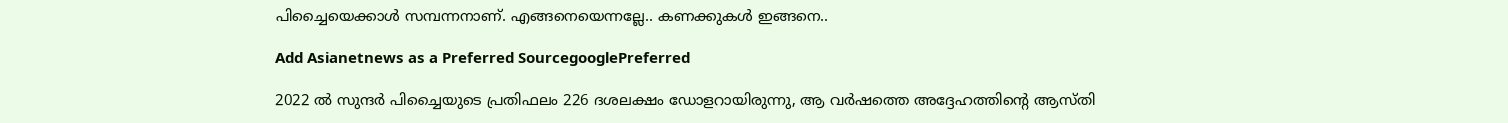പിച്ചൈയെക്കാൾ സമ്പന്നനാണ്. എങ്ങനെയെന്നല്ലേ.. കണക്കുകൾ ഇങ്ങനെ..

Add Asianetnews as a Preferred SourcegooglePreferred

2022 ൽ സുന്ദർ പിച്ചൈയുടെ പ്രതിഫലം 226 ദശലക്ഷം ഡോളറായിരുന്നു, ആ വർഷത്തെ അദ്ദേഹത്തിന്റെ ആസ്തി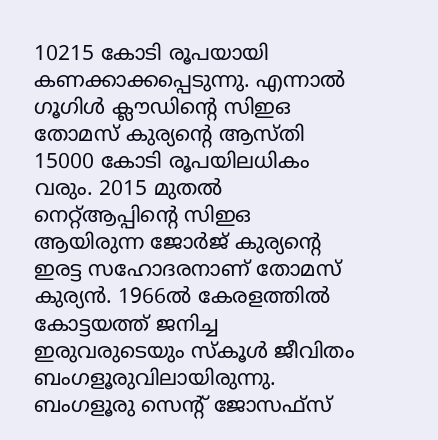10215 കോടി രൂപയായി കണക്കാക്കപ്പെടുന്നു. എന്നാൽ ഗൂഗിൾ ക്ലൗഡിന്റെ സിഇഒ തോമസ് കുര്യന്റെ ആസ്തി 15000 കോടി രൂപയിലധികം വരും. 2015 മുതൽ നെറ്റ്ആപ്പിന്റെ സിഇഒ ആയിരുന്ന ജോർജ് കുര്യന്റെ ഇരട്ട സഹോദരനാണ് തോമസ് കുര്യൻ. 1966ല്‍ കേരളത്തിൽ കോട്ടയത്ത് ജനിച്ച ഇരുവരുടെയും സ്‌കൂള്‍ ജീവിതം ബംഗളൂരുവിലായിരുന്നു. ബംഗളൂരു സെന്റ് ജോസഫ്‌സ്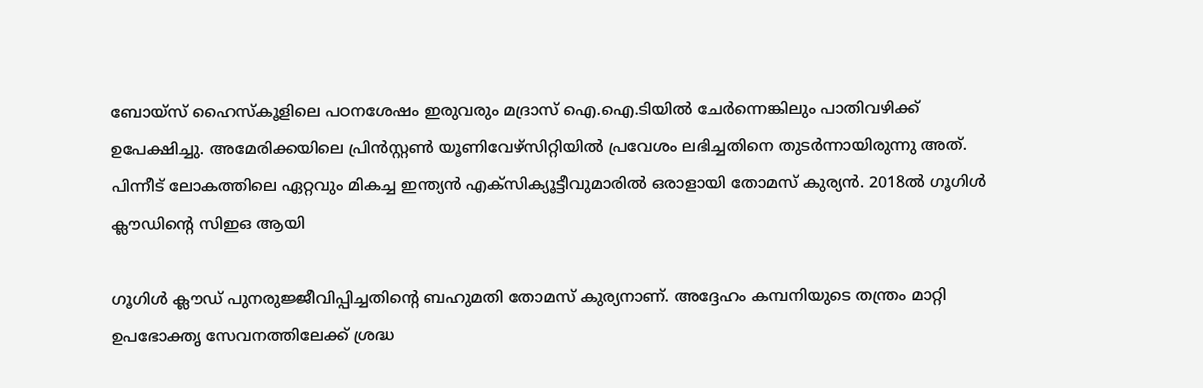ബോയ്‌സ് ഹൈസ്‌കൂളിലെ പഠനശേഷം ഇരുവരും മദ്രാസ് ഐ.ഐ.ടിയില്‍ ചേര്‍ന്നെങ്കിലും പാതിവഴിക്ക് ഉപേക്ഷിച്ചു. അമേരിക്കയിലെ പ്രിന്‍സ്റ്റണ്‍ യൂണിവേഴ്‌സിറ്റിയില്‍ പ്രവേശം ലഭിച്ചതിനെ തുടര്‍ന്നായിരുന്നു അത്. പിന്നീട് ലോകത്തിലെ ഏറ്റവും മികച്ച ഇന്ത്യൻ എക്സിക്യൂട്ടീവുമാരിൽ ഒരാളായി തോമസ് കുര്യൻ. 2018ൽ ഗൂഗിൾ ക്ലൗഡിന്റെ സിഇഒ ആയി

ഗൂഗിൾ ക്ലൗഡ് പുനരുജ്ജീവിപ്പിച്ചതിന്റെ ബഹുമതി തോമസ് കുര്യനാണ്. അദ്ദേഹം കമ്പനിയുടെ തന്ത്രം മാറ്റി ഉപഭോക്തൃ സേവനത്തിലേക്ക് ശ്രദ്ധ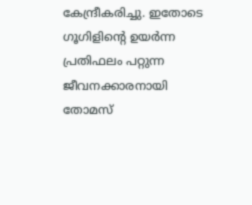കേന്ദ്രീകരിച്ചു. ഇതോടെ ഗൂഗിളിന്റെ ഉയർന്ന പ്രതിഫലം പറ്റുന്ന ജീവനക്കാരനായി തോമസ്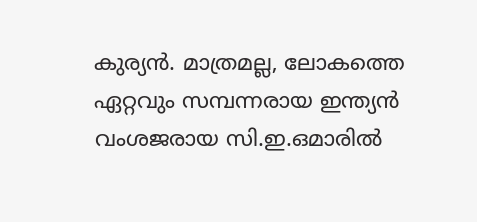കുര്യൻ. മാത്രമല്ല, ലോകത്തെ ഏറ്റവും സമ്പന്നരായ ഇന്ത്യന്‍ വംശജരായ സി.ഇ.ഒമാരില്‍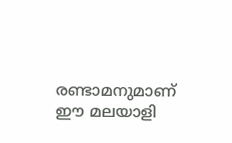രണ്ടാമനുമാണ് ഈ മലയാളി